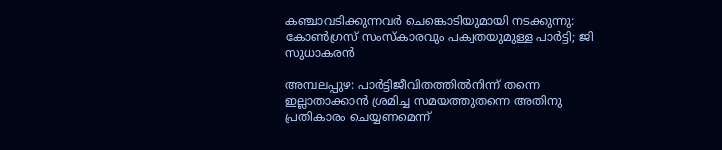കഞ്ചാവടിക്കുന്നവർ ചെങ്കൊടിയുമായി നടക്കുന്നു: കോൺഗ്രസ് സംസ്കാരവും പക്വതയുമുള്ള പാർട്ടി; ജി സുധാകരൻ

അമ്പലപ്പുഴ: പാർട്ടിജീവിതത്തിൽനിന്ന് തന്നെ ഇല്ലാതാക്കാൻ ശ്രമിച്ച സമയത്തുതന്നെ അതിനു പ്രതികാരം ചെയ്യണമെന്ന്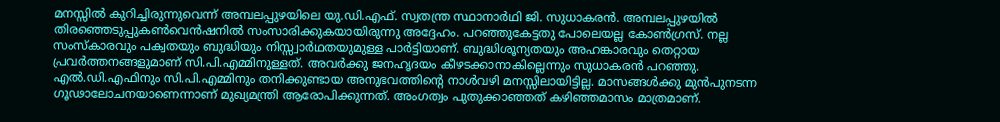മനസ്സിൽ കുറിച്ചിരുന്നുവെന്ന് അമ്പലപ്പുഴയിലെ യു.ഡി.എഫ്. സ്വതന്ത്ര സ്ഥാനാർഥി ജി. സുധാകരൻ. അമ്പലപ്പുഴയിൽ തിരഞ്ഞെടുപ്പുകൺവെൻഷനിൽ സംസാരിക്കുകയായിരുന്നു അദ്ദേഹം. പറഞ്ഞുകേട്ടതു പോലെയല്ല കോൺഗ്രസ്. നല്ല സംസ്കാരവും പക്വതയും ബുദ്ധിയും നിസ്സ്വാർഥതയുമുള്ള പാർട്ടിയാണ്. ബുദ്ധിശൂന്യതയും അഹങ്കാരവും തെറ്റായ പ്രവർത്തനങ്ങളുമാണ് സി.പി.എമ്മിനുള്ളത്. അവർക്കു ജനഹൃദയം കീഴടക്കാനാകില്ലെന്നും സുധാകരൻ പറഞ്ഞു.
എൽ.ഡി.എഫിനും സി.പി.എമ്മിനും തനിക്കുണ്ടായ അനുഭവത്തിന്റെ നാൾവഴി മനസ്സിലായിട്ടില്ല. മാസങ്ങൾക്കു മുൻപുനടന്ന ഗൂഢാലോചനയാണെന്നാണ് മുഖ്യമന്ത്രി ആരോപിക്കുന്നത്. അംഗത്വം പുതുക്കാഞ്ഞത് കഴിഞ്ഞമാസം മാത്രമാണ്.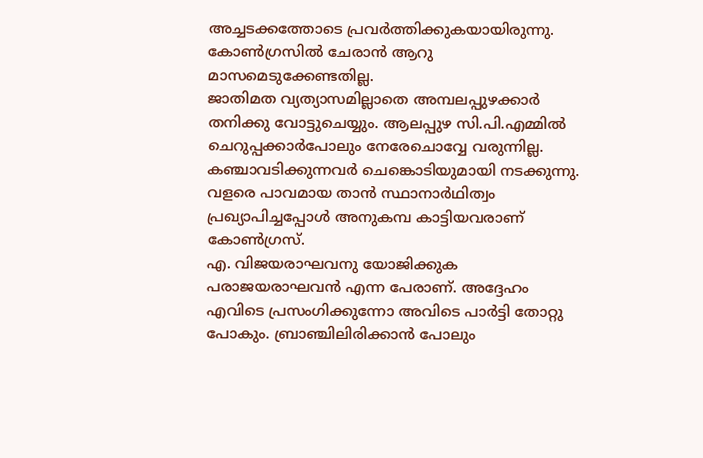അച്ചടക്കത്തോടെ പ്രവർത്തിക്കുകയായിരുന്നു. കോൺഗ്രസിൽ ചേരാൻ ആറു മാസമെടുക്കേണ്ടതില്ല.
ജാതിമത വ്യത്യാസമില്ലാതെ അമ്പലപ്പുഴക്കാർ തനിക്കു വോട്ടുചെയ്യും. ആലപ്പുഴ സി.പി.എമ്മിൽ ചെറുപ്പക്കാർപോലും നേരേചൊവ്വേ വരുന്നില്ല. കഞ്ചാവടിക്കുന്നവർ ചെങ്കൊടിയുമായി നടക്കുന്നു. വളരെ പാവമായ താൻ സ്ഥാനാർഥിത്വം പ്രഖ്യാപിച്ചപ്പോൾ അനുകമ്പ കാട്ടിയവരാണ് കോൺഗ്രസ്.
എ. വിജയരാഘവനു യോജിക്കുക പരാജയരാഘവൻ എന്ന പേരാണ്. അദ്ദേഹം എവിടെ പ്രസംഗിക്കുന്നോ അവിടെ പാർട്ടി തോറ്റു പോകും. ബ്രാഞ്ചിലിരിക്കാൻ പോലും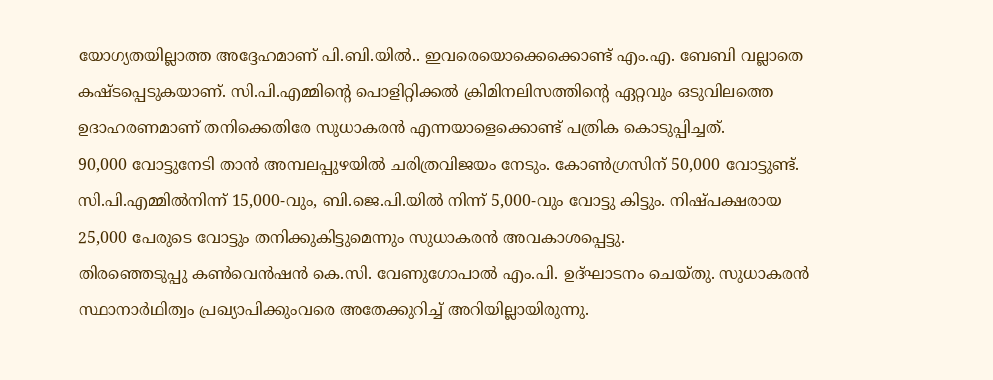യോഗ്യതയില്ലാത്ത അദ്ദേഹമാണ് പി.ബി.യിൽ.. ഇവരെയൊക്കെക്കൊണ്ട് എം.എ. ബേബി വല്ലാതെ കഷ്ടപ്പെടുകയാണ്. സി.പി.എമ്മിന്റെ പൊളിറ്റിക്കൽ ക്രിമിനലിസത്തിന്റെ ഏറ്റവും ഒടുവിലത്തെ ഉദാഹരണമാണ് തനിക്കെതിരേ സുധാകരൻ എന്നയാളെക്കൊണ്ട് പത്രിക കൊടുപ്പിച്ചത്.
90,000 വോട്ടുനേടി താൻ അമ്പലപ്പുഴയിൽ ചരിത്രവിജയം നേടും. കോൺഗ്രസിന് 50,000 വോട്ടുണ്ട്. സി.പി.എമ്മിൽനിന്ന് 15,000-വും, ബി.ജെ.പി.യിൽ നിന്ന് 5,000-വും വോട്ടു കിട്ടും. നിഷ്പക്ഷരായ 25,000 പേരുടെ വോട്ടും തനിക്കുകിട്ടുമെന്നും സുധാകരൻ അവകാശപ്പെട്ടു.
തിരഞ്ഞെടുപ്പു കൺവെൻഷൻ കെ.സി. വേണുഗോപാൽ എം.പി. ഉദ്ഘാടനം ചെയ്തു. സുധാകരൻ സ്ഥാനാർഥിത്വം പ്രഖ്യാപിക്കുംവരെ അതേക്കുറിച്ച് അറിയില്ലായിരുന്നു.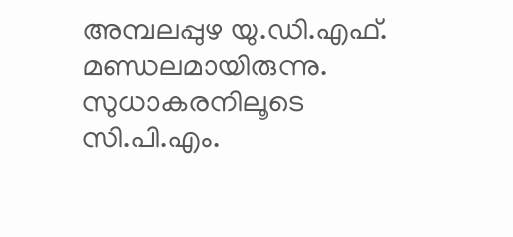അമ്പലപ്പുഴ യു.ഡി.എഫ്. മണ്ഡലമായിരുന്നു. സുധാകരനിലൂടെ സി.പി.എം.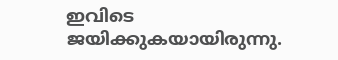ഇവിടെ ജയിക്കുകയായിരുന്നു.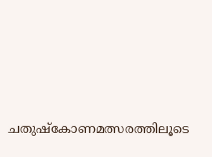ചതുഷ്കോണമത്സരത്തിലൂടെ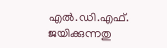എൽ.ഡി.എഫ്. ജയിക്കുന്നതു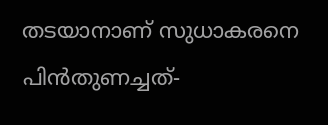തടയാനാണ് സുധാകരനെ പിൻതുണച്ചത്-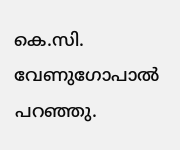കെ.സി. വേണുഗോപാൽ പറഞ്ഞു.